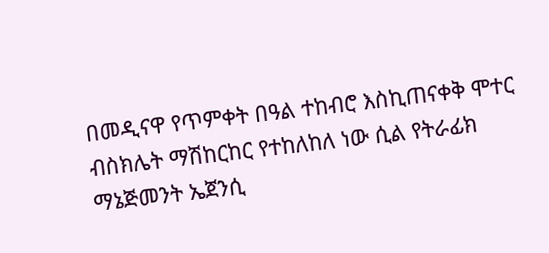በመዲናዋ የጥምቀት በዓል ተከብሮ እስኪጠናቀቅ ሞተር ብስክሌት ማሽከርከር የተከለከለ ነው ሲል የትራፊክ ማኔጅመንት ኤጀንሲ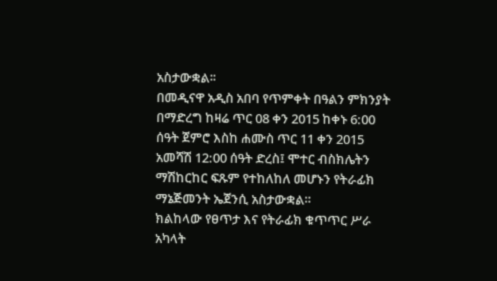አስታውቋል፡፡
በመዲናዋ አዲስ አበባ የጥምቀት በዓልን ምክንያት በማድረግ ከዛሬ ጥር 08 ቀን 2015 ከቀኑ 6:00 ሰዓት ጀምሮ እስከ ሐሙስ ጥር 11 ቀን 2015 አመሻሽ 12:00 ሰዓት ድረስ፤ ሞተር ብስክሌትን ማሽከርከር ፍጹም የተከለከለ መሆኑን የትራፊክ ማኔጅመንት ኤጀንሲ አስታውቋል።
ክልከላው የፀጥታ እና የትራፊክ ቁጥጥር ሥራ አካላት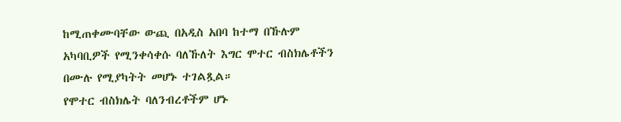ከሚጠቀሙባቸው ውጪ በአዲስ አበባ ከተማ በኹሉም አካባቢዎች የሚንቀሳቀሱ ባለኹለት እግር ሞተር ብስክሌቶችን በሙሉ የሚያካትት መሆኑ ተገልጿል።
የሞተር ብስክሌት ባለንብረቶችም ሆኑ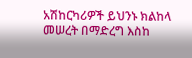አሽከርካሪዎች ይህንኑ ክልከላ መሠረት በማድረግ እስከ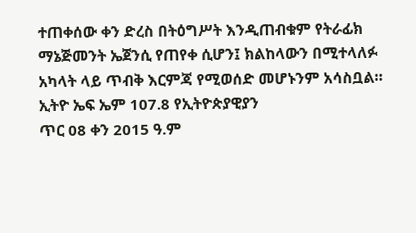ተጠቀሰው ቀን ድረስ በትዕግሥት እንዲጠብቁም የትራፊክ ማኔጅመንት ኤጀንሲ የጠየቀ ሲሆን፤ ክልከላውን በሚተላለፉ አካላት ላይ ጥብቅ እርምጃ የሚወሰድ መሆኑንም አሳስቧል።
ኢትዮ ኤፍ ኤም 107.8 የኢትዮጵያዊያን
ጥር 08 ቀን 2015 ዓ.ም